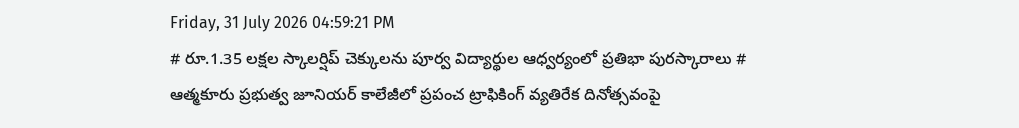Friday, 31 July 2026 04:59:21 PM
# రూ.1.35 లక్షల స్కాలర్షిప్ చెక్కులను పూర్వ విద్యార్థుల ఆధ్వర్యంలో ప్రతిభా పురస్కారాలు # ఆత్మకూరు ప్రభుత్వ జూనియర్ కాలేజీలో ప్రపంచ ట్రాఫికింగ్ వ్యతిరేక దినోత్సవంపై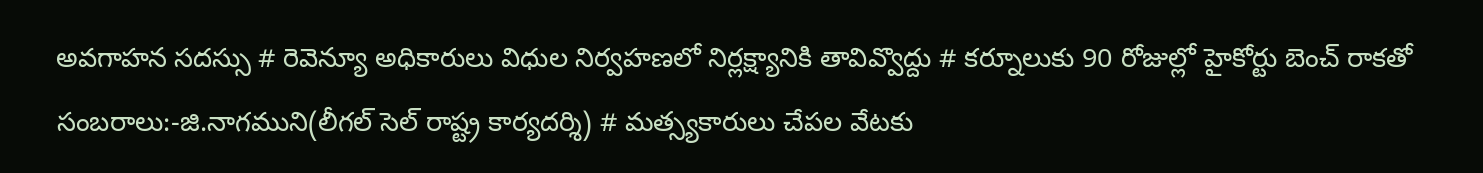అవగాహన సదస్సు # రెవెన్యూ అధికారులు విధుల నిర్వహణలో నిర్లక్ష్యానికి తావివ్వొద్దు # కర్నూలుకు 90 రోజుల్లో హైకోర్టు బెంచ్ రాకతో సంబరాలు:-జి.నాగముని(లీగల్ సెల్ రాష్ట్ర కార్యదర్శి) # మత్స్యకారులు చేపల వేటకు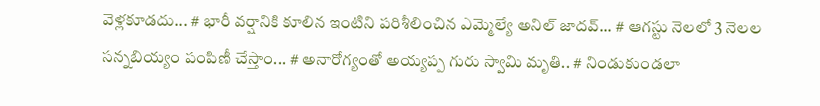వెళ్లకూడదు... # భారీ వర్షానికి కూలిన ఇంటిని పరిశీలించిన ఎమ్మెల్యే అనిల్ జాదవ్... # ఆగస్టు నెలలో 3 నెలల సన్నబియ్యం పంపిణీ చేస్తాం... # అనారోగ్యంతో అయ్యప్ప గురు స్వామి మృతి.. # నిండుకుండలా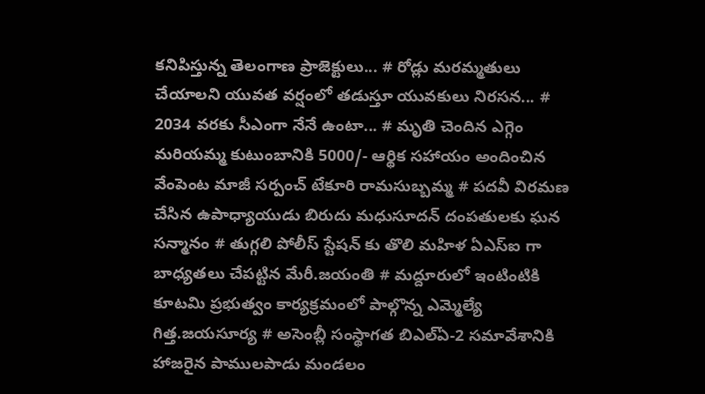కనిపిస్తున్న తెలంగాణ ప్రాజెక్టులు... # రోడ్లు మరమ్మతులు చేయాలని యువత వర్షంలో తడుస్తూ యువకులు నిరసన... # 2034 వరకు సీఎంగా నేనే ఉంటా... # మృతి చెందిన ఎగ్గెం మరియమ్మ కుటుంబానికి 5000/- ఆర్థిక సహాయం అందించిన వేంపెంట మాజీ సర్పంచ్ టేకూరి రామసుబ్బమ్మ # పదవీ విరమణ చేసిన ఉపాధ్యాయుడు బిరుదు మధుసూదన్ దంపతులకు ఘన సన్మానం # తుగ్గలి పోలీస్ స్టేషన్ కు తొలి మహిళ ఏఎస్ఐ గా బాధ్యతలు చేపట్టిన మేరీ.జయంతి # మద్దూరులో ఇంటింటికి కూటమి ప్రభుత్వం కార్యక్రమంలో పాల్గొన్న ఎమ్మెల్యే గిత్త.జయసూర్య # అసెంబ్లీ సంస్థాగత బిఎల్ఏ-2 సమావేశానికి హాజరైన పాములపాడు మండలం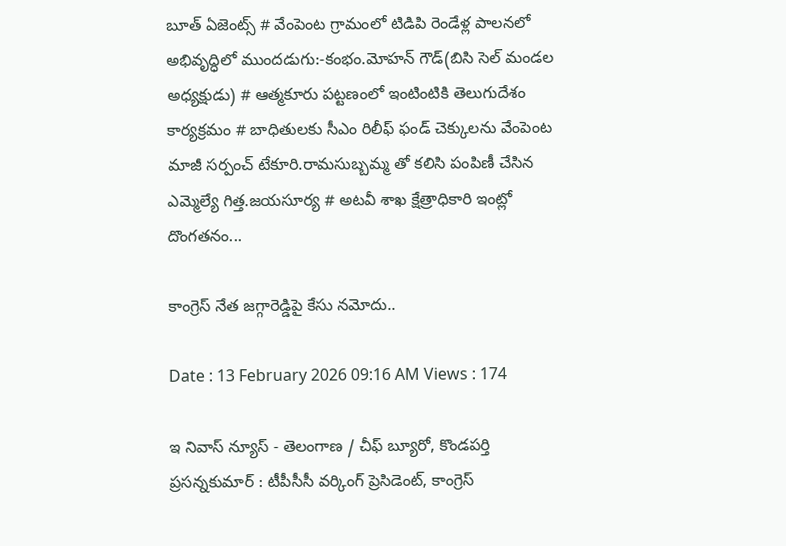బూత్ ఏజెంట్స్ # వేంపెంట గ్రామంలో టిడిపి రెండేళ్ల పాలనలో అభివృద్ధిలో ముందడుగు:-కంభం.మోహన్ గౌడ్(బిసి సెల్ మండల అధ్యక్షుడు) # ఆత్మకూరు పట్టణంలో ఇంటింటికి తెలుగుదేశం కార్యక్రమం # బాధితులకు సీఎం రిలీఫ్ ఫండ్ చెక్కులను వేంపెంట మాజీ సర్పంచ్ టేకూరి.రామసుబ్బమ్మ తో కలిసి పంపిణీ చేసిన ఎమ్మెల్యే గిత్త.జయసూర్య # అటవీ శాఖ క్షేత్రాధికారి ఇంట్లో దొంగతనం...

కాంగ్రెస్ నేత జగ్గారెడ్డిపై కేసు నమోదు..

Date : 13 February 2026 09:16 AM Views : 174

ఇ నివాస్ న్యూస్ - తెలంగాణ / చీఫ్ బ్యూరో, కొండపర్తి ప్రసన్నకుమార్ : టీపీసీసీ వర్కింగ్ ప్రెసిడెంట్, కాంగ్రెస్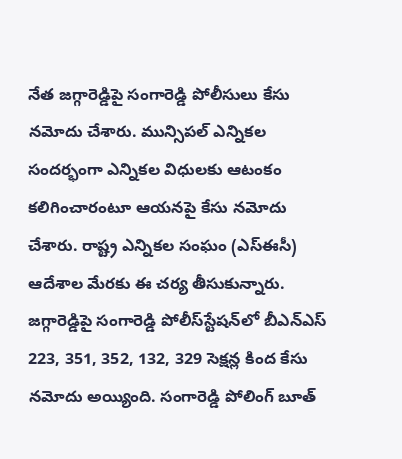నేత జగ్గారెడ్డిపై సంగారెడ్డి పోలీసులు కేసు నమోదు చేశారు. మున్సిపల్ ఎన్నికల సందర్భంగా ఎన్నికల విధులకు ఆటంకం కలిగించారంటూ ఆయనపై కేసు నమోదు చేశారు. రాష్ట్ర ఎన్నికల సంఘం (ఎస్‌ఈసీ) ఆదేశాల మేరకు ఈ చర్య తీసుకున్నారు. జగ్గారెడ్డిపై సంగారెడ్డి పోలీస్‌స్టేషన్‌లో బీఎన్‌ఎస్ 223, 351, 352, 132, 329 సెక్షన్ల కింద కేసు నమోదు అయ్యింది. సంగారెడ్డి పోలింగ్ బూత్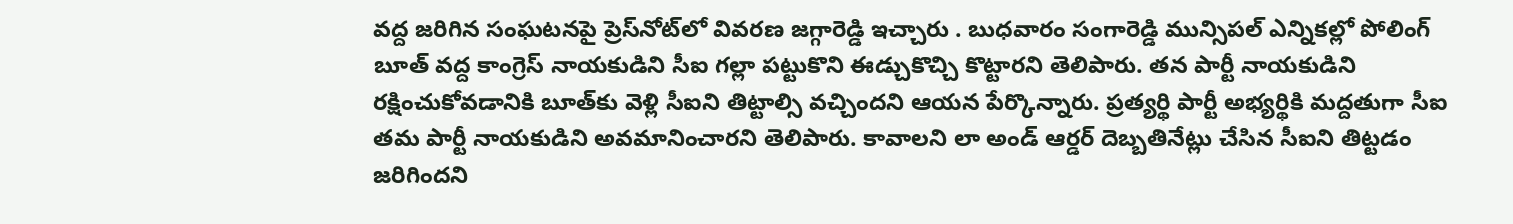వద్ద జరిగిన సంఘటనపై ప్రెస్‌నోట్‌లో వివరణ జగ్గారెడ్డి ఇచ్చారు . బుధవారం సంగారెడ్డి మున్సిపల్ ఎన్నికల్లో పోలింగ్ బూత్ వద్ద కాంగ్రెస్ నాయకుడిని సీఐ గల్లా పట్టుకొని ఈడ్చుకొచ్చి కొట్టారని తెలిపారు. తన పార్టీ నాయకుడిని రక్షించుకోవడానికి బూత్‌కు వెళ్లి సీఐని తిట్టాల్సి వచ్చిందని ఆయన పేర్కొన్నారు. ప్రత్యర్థి పార్టీ అభ్యర్థికి మద్దతుగా సీఐ తమ పార్టీ నాయకుడిని అవమానించారని తెలిపారు. కావాలని లా అండ్ ఆర్డర్ దెబ్బతినేట్లు చేసిన సీఐని తిట్టడం జరిగిందని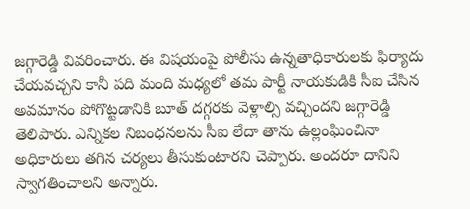జగ్గారెడ్డి వివరించారు. ఈ విషయంపై పోలీసు ఉన్నతాధికారులకు ఫిర్యాదు చేయవచ్చని కానీ పది మంది మధ్యలో తమ పార్టీ నాయకుడికి సీఐ చేసిన అవమానం పోగొట్టడానికి బూత్ దగ్గరకు వెళ్లాల్సి వచ్చిందని జగ్గారెడ్డి తెలిపారు. ఎన్నికల నిబంధనలను సీఐ లేదా తాను ఉల్లంఘించినా అధికారులు తగిన చర్యలు తీసుకుంటారని చెప్పారు. అందరూ దానిని స్వాగతించాలని అన్నారు.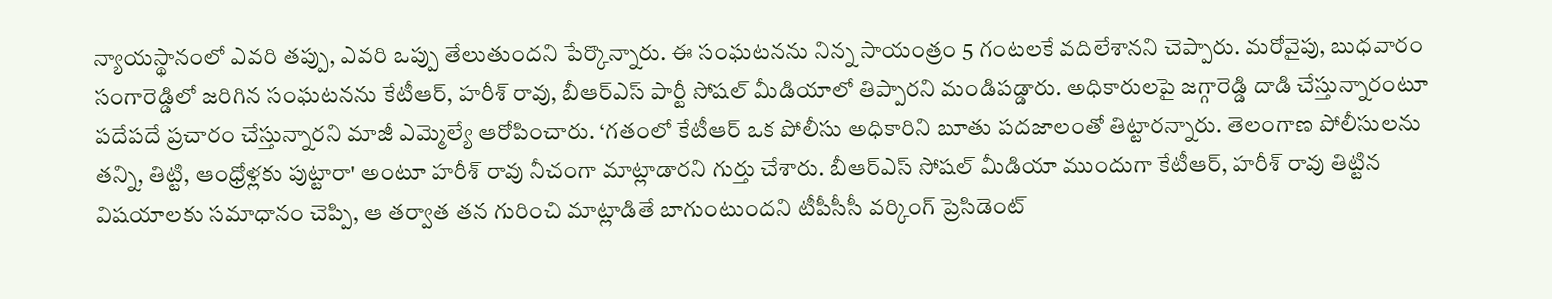న్యాయస్థానంలో ఎవరి తప్పు, ఎవరి ఒప్పు తేలుతుందని పేర్కొన్నారు. ఈ సంఘటనను నిన్న సాయంత్రం 5 గంటలకే వదిలేశానని చెప్పారు. మరోవైపు, బుధవారం సంగారెడ్డిలో జరిగిన సంఘటనను కేటీఆర్, హరీశ్ రావు, బీఆర్ఎస్ పార్టీ సోషల్ మీడియాలో తిప్పారని మండిపడ్డారు. అధికారులపై జగ్గారెడ్డి దాడి చేస్తున్నారంటూ పదేపదే ప్రచారం చేస్తున్నారని మాజీ ఎమ్మెల్యే ఆరోపించారు. ‘గతంలో కేటీఆర్ ఒక పోలీసు అధికారిని బూతు పదజాలంతో తిట్టారన్నారు. తెలంగాణ పోలీసులను తన్ని, తిట్టి, ఆంధ్రోళ్లకు పుట్టారా' అంటూ హరీశ్ రావు నీచంగా మాట్లాడారని గుర్తు చేశారు. బీఆర్ఎస్ సోషల్ మీడియా ముందుగా కేటీఆర్, హరీశ్ రావు తిట్టిన విషయాలకు సమాధానం చెప్పి, ఆ తర్వాత తన గురించి మాట్లాడితే బాగుంటుందని టీపీసీసీ వర్కింగ్ ప్రెసిడెంట్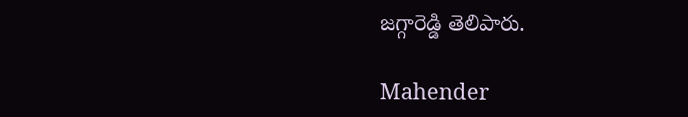జగ్గారెడ్డి తెలిపారు.

Mahender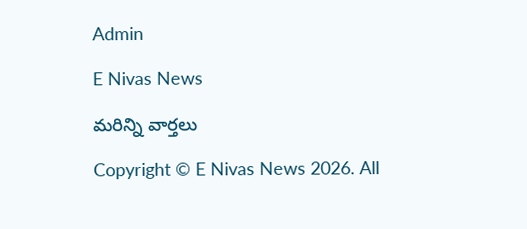Admin

E Nivas News

మరిన్ని వార్తలు

Copyright © E Nivas News 2026. All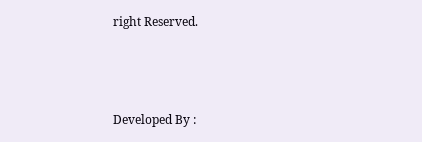right Reserved.



Developed By :